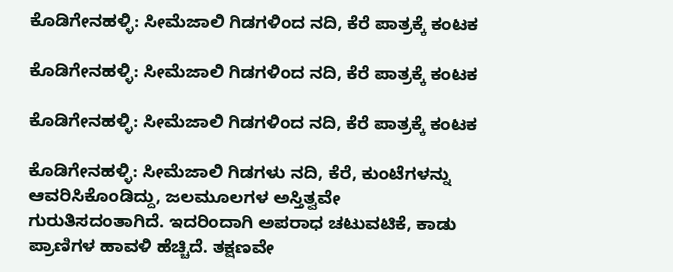ಕೊಡಿಗೇನಹಳ್ಳಿ: ಸೀಮೆಜಾಲಿ ಗಿಡಗಳಿಂದ ನದಿ, ಕೆರೆ ಪಾತ್ರಕ್ಕೆ ಕಂಟಕ

ಕೊಡಿಗೇನಹಳ್ಳಿ: ಸೀಮೆಜಾಲಿ ಗಿಡಗಳಿಂದ ನದಿ, ಕೆರೆ ಪಾತ್ರಕ್ಕೆ ಕಂಟಕ

ಕೊಡಿಗೇನಹಳ್ಳಿ: ಸೀಮೆಜಾಲಿ ಗಿಡಗಳಿಂದ ನದಿ, ಕೆರೆ ಪಾತ್ರಕ್ಕೆ ಕಂಟಕ

ಕೊಡಿಗೇನಹಳ್ಳಿ: ಸೀಮೆಜಾಲಿ ಗಿಡಗಳು ನದಿ, ಕೆರೆ, ಕುಂಟೆಗಳನ್ನು ಆವರಿಸಿಕೊಂಡಿದ್ದು, ಜಲಮೂಲಗಳ ಅಸ್ತಿತ್ವವೇ ಗುರುತಿಸದಂತಾಗಿದೆ. ಇದರಿಂದಾಗಿ ಅಪರಾಧ ಚಟುವಟಿಕೆ, ಕಾಡು ಪ್ರಾಣಿಗಳ ಹಾವಳಿ ಹೆಚ್ಚಿದೆ. ತಕ್ಷಣವೇ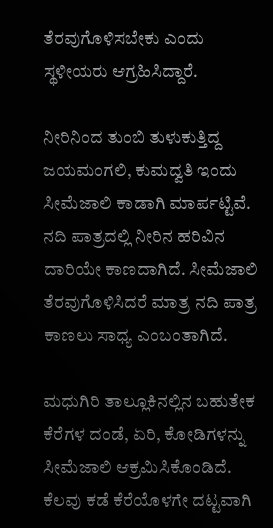ತೆರವುಗೊಳಿಸಬೇಕು ಎಂದು ಸ್ಥಳೀಯರು ಆಗ್ರಹಿಸಿದ್ದಾರೆ.

ನೀರಿನಿಂದ ತುಂಬಿ ತುಳುಕುತ್ತಿದ್ದ ಜಯಮಂಗಲಿ, ಕುಮದ್ವತಿ ಇಂದು ಸೀಮೆಜಾಲಿ ಕಾಡಾಗಿ ಮಾರ್ಪಟ್ಟಿವೆ. ನದಿ ಪಾತ್ರದಲ್ಲಿ ನೀರಿನ ಹರಿವಿನ ದಾರಿಯೇ ಕಾಣದಾಗಿದೆ. ಸೀಮೆಜಾಲಿ ತೆರವುಗೊಳಿಸಿದರೆ ಮಾತ್ರ ನದಿ ಪಾತ್ರ ಕಾಣಲು ಸಾಧ್ಯ ಎಂಬಂತಾಗಿದೆ.

ಮಧುಗಿರಿ ತಾಲ್ಲೂಕಿನಲ್ಲಿನ ಬಹುತೇಕ ಕೆರೆಗಳ ದಂಡೆ, ಏರಿ, ಕೋಡಿಗಳನ್ನು ಸೀಮೆಜಾಲಿ ಆಕ್ರಮಿಸಿಕೊಂಡಿದೆ. ಕೆಲವು ಕಡೆ ಕೆರೆಯೊಳಗೇ ದಟ್ಟವಾಗಿ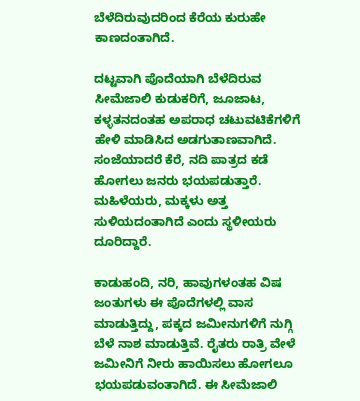ಬೆಳೆದಿರುವುದರಿಂದ ಕೆರೆಯ ಕುರುಹೇ ಕಾಣದಂತಾಗಿದೆ.

ದಟ್ಟವಾಗಿ ಪೊದೆಯಾಗಿ ಬೆಳೆದಿರುವ ಸೀಮೆಜಾಲಿ ಕುಡುಕರಿಗೆ, ಜೂಜಾಟ, ಕಳ್ಳತನದಂತಹ ಅಪರಾಧ ಚಟುವಟಿಕೆಗಳಿಗೆ ಹೇಳಿ ಮಾಡಿಸಿದ ಅಡಗುತಾಣವಾಗಿದೆ. ಸಂಜೆಯಾದರೆ ಕೆರೆ, ನದಿ ಪಾತ್ರದ ಕಡೆ ಹೋಗಲು ಜನರು ಭಯಪಡುತ್ತಾರೆ. ಮಹಿಳೆಯರು, ಮಕ್ಕಳು ಅತ್ತ ಸುಳಿಯದಂತಾಗಿದೆ ಎಂದು ಸ್ಥಳೀಯರು ದೂರಿದ್ದಾರೆ.

ಕಾಡುಹಂದಿ, ನರಿ, ಹಾವುಗಳಂತಹ ವಿಷ ಜಂತುಗಳು ಈ ಪೊದೆಗಳಲ್ಲಿ ವಾಸ ಮಾಡುತ್ತಿದ್ದು, ಪಕ್ಕದ ಜಮೀನುಗಳಿಗೆ ನುಗ್ಗಿ ಬೆಳೆ ನಾಶ ಮಾಡುತ್ತಿವೆ. ರೈತರು ರಾತ್ರಿ ವೇಳೆ ಜಮೀನಿಗೆ ನೀರು ಹಾಯಿಸಲು ಹೋಗಲೂ ಭಯಪಡುವಂತಾಗಿದೆ. ಈ ಸೀಮೆಜಾಲಿ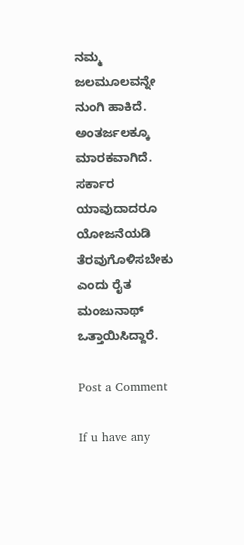ನಮ್ಮ ಜಲಮೂಲವನ್ನೇ ನುಂಗಿ ಹಾಕಿದೆ. ಅಂತರ್ಜಲಕ್ಕೂ ಮಾರಕವಾಗಿದೆ. ಸರ್ಕಾರ ಯಾವುದಾದರೂ ಯೋಜನೆಯಡಿ ತೆರವುಗೊಳಿಸಬೇಕು ಎಂದು ರೈತ ಮಂಜುನಾಥ್ ಒತ್ತಾಯಿಸಿದ್ದಾರೆ.

Post a Comment

If u have any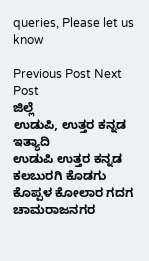queries, Please let us know

Previous Post Next Post
ಜಿಲ್ಲೆ
ಉಡುಪಿ, ಉತ್ತರ ಕನ್ನಡ ಇತ್ಯಾದಿ
ಉಡುಪಿ ಉತ್ತರ ಕನ್ನಡ ಕಲಬುರಗಿ ಕೊಡಗು ಕೊಪ್ಪಳ ಕೋಲಾರ ಗದಗ ಚಾಮರಾಜನಗರ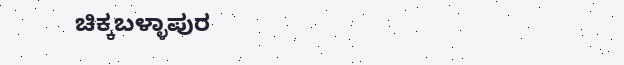ಚಿಕ್ಕಬಳ್ಳಾಪುರ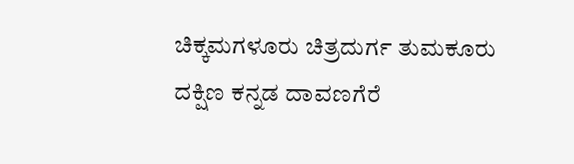ಚಿಕ್ಕಮಗಳೂರು ಚಿತ್ರದುರ್ಗ ತುಮಕೂರು ದಕ್ಷಿಣ ಕನ್ನಡ ದಾವಣಗೆರೆ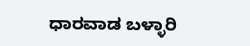ಧಾರವಾಡ ಬಳ್ಳಾರಿ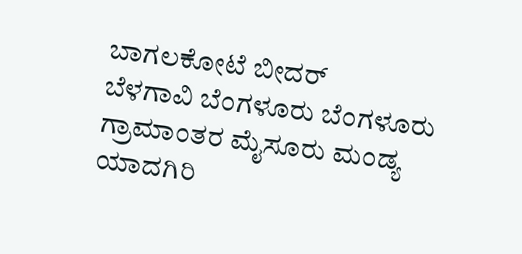ಬಾಗಲಕೋಟೆ ಬೀದರ್
ಬೆಳಗಾವಿ ಬೆಂಗಳೂರು ಬೆಂಗಳೂರು ಗ್ರಾಮಾಂತರ ಮೈಸೂರು ಮಂಡ್ಯ ಯಾದಗಿರಿ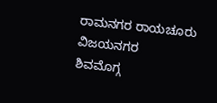ರಾಮನಗರ ರಾಯಚೂರು ವಿಜಯನಗರ
ಶಿವಮೊಗ್ಗ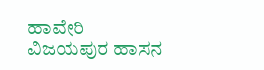ಹಾವೇರಿ ವಿಜಯಪುರ ಹಾಸನ